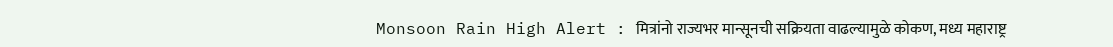Monsoon Rain High Alert : मित्रांनो राज्यभर मान्सूनची सक्रियता वाढल्यामुळे कोकण, मध्य महाराष्ट्र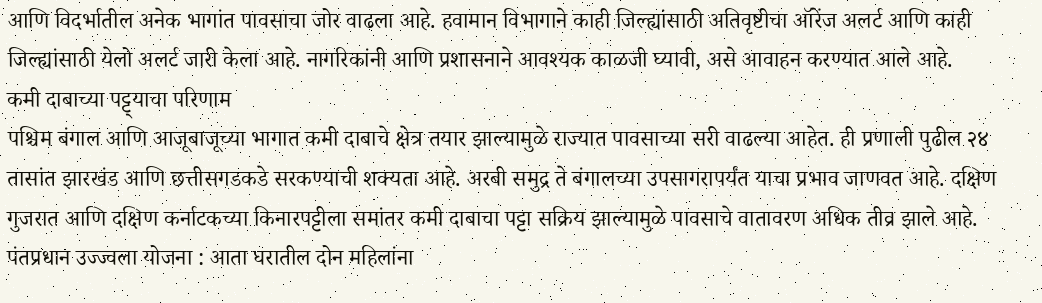आणि विदर्भातील अनेक भागांत पावसाचा जोर वाढला आहे. हवामान विभागाने काही जिल्ह्यांसाठी अतिवृष्टीचा ऑरेंज अलर्ट आणि काही जिल्ह्यांसाठी येलो अलर्ट जारी केला आहे. नागरिकांनी आणि प्रशासनाने आवश्यक काळजी घ्यावी, असे आवाहन करण्यात आले आहे.
कमी दाबाच्या पट्ट्याचा परिणाम
पश्चिम बंगाल आणि आजूबाजूच्या भागात कमी दाबाचे क्षेत्र तयार झाल्यामुळे राज्यात पावसाच्या सरी वाढल्या आहेत. ही प्रणाली पुढील २४ तासांत झारखंड आणि छत्तीसगडकडे सरकण्याची शक्यता आहे. अरबी समुद्र ते बंगालच्या उपसागरापर्यंत याचा प्रभाव जाणवत आहे. दक्षिण गुजरात आणि दक्षिण कर्नाटकच्या किनारपट्टीला समांतर कमी दाबाचा पट्टा सक्रिय झाल्यामुळे पावसाचे वातावरण अधिक तीव्र झाले आहे.
पंतप्रधान उज्ज्वला योजना : आता घरातील दोन महिलांना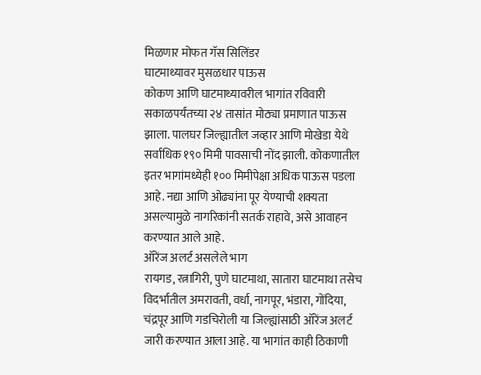मिळणार मोफत गॅस सिलिंडर
घाटमाथ्यावर मुसळधार पाऊस
कोकण आणि घाटमाथ्यावरील भागांत रविवारी सकाळपर्यंतच्या २४ तासांत मोठ्या प्रमाणात पाऊस झाला. पालघर जिल्ह्यातील जव्हार आणि मोखेडा येथे सर्वाधिक १९० मिमी पावसाची नोंद झाली. कोकणातील इतर भागांमध्येही १०० मिमीपेक्षा अधिक पाऊस पडला आहे. नद्या आणि ओढ्यांना पूर येण्याची शक्यता असल्यामुळे नागरिकांनी सतर्क राहावे, असे आवाहन करण्यात आले आहे.
ऑरेंज अलर्ट असलेले भाग
रायगड, रत्नागिरी, पुणे घाटमाथा, सातारा घाटमाथा तसेच विदर्भातील अमरावती, वर्धा, नागपूर, भंडारा, गोंदिया, चंद्रपूर आणि गडचिरोली या जिल्ह्यांसाठी ऑरेंज अलर्ट जारी करण्यात आला आहे. या भागांत काही ठिकाणी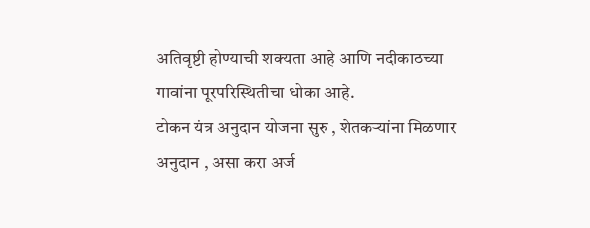अतिवृष्टी होण्याची शक्यता आहे आणि नदीकाठच्या गावांना पूरपरिस्थितीचा धोका आहे.
टोकन यंत्र अनुदान योजना सुरु , शेतकऱ्यांना मिळणार अनुदान , असा करा अर्ज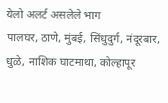येलो अलर्ट असलेले भाग
पालघर, ठाणे, मुंबई, सिंधुदुर्ग, नंदूरबार, धुळे, नाशिक घाटमाथा, कोल्हापूर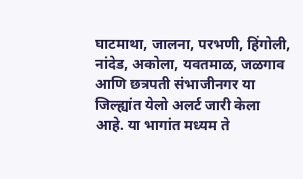घाटमाथा, जालना, परभणी, हिंगोली, नांदेड, अकोला, यवतमाळ, जळगाव आणि छत्रपती संभाजीनगर या जिल्ह्यांत येलो अलर्ट जारी केला आहे. या भागांत मध्यम ते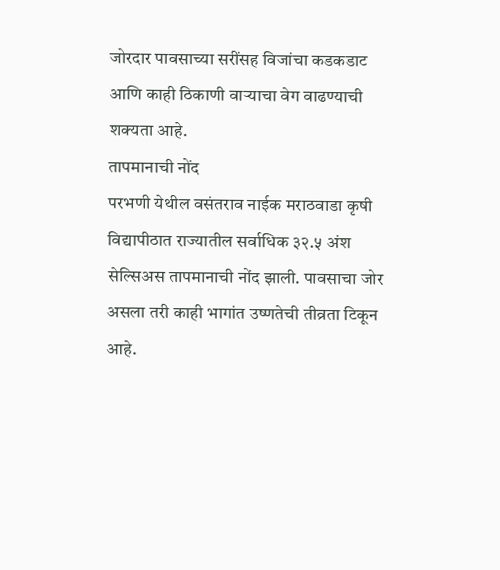जोरदार पावसाच्या सरींसह विजांचा कडकडाट आणि काही ठिकाणी वाऱ्याचा वेग वाढण्याची शक्यता आहे.
तापमानाची नोंद
परभणी येथील वसंतराव नाईक मराठवाडा कृषी विद्यापीठात राज्यातील सर्वाधिक ३२.५ अंश सेल्सिअस तापमानाची नोंद झाली. पावसाचा जोर असला तरी काही भागांत उष्णतेची तीव्रता टिकून आहे.